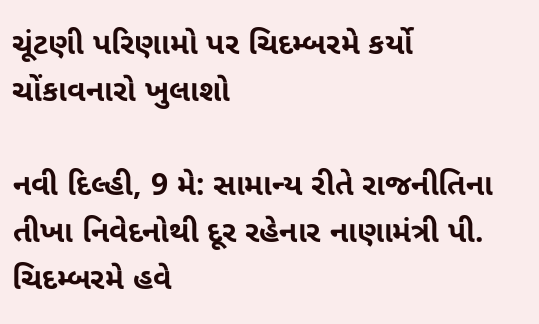ચૂંટણી પરિણામો પર ચિદમ્બરમે કર્યો ચોંકાવનારો ખુલાશો

નવી દિલ્હી, 9 મે: સામાન્ય રીતે રાજનીતિના તીખા નિવેદનોથી દૂર રહેનાર નાણામંત્રી પી. ચિદમ્બરમે હવે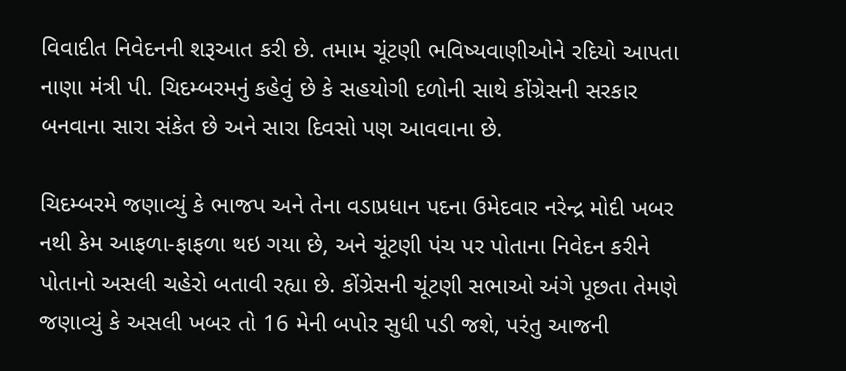વિવાદીત નિવેદનની શરૂઆત કરી છે. તમામ ચૂંટણી ભવિષ્યવાણીઓને રદિયો આપતા નાણા મંત્રી પી. ચિદમ્બરમનું કહેવું છે કે સહયોગી દળોની સાથે કોંગ્રેસની સરકાર બનવાના સારા સંકેત છે અને સારા દિવસો પણ આવવાના છે.

ચિદમ્બરમે જણાવ્યું કે ભાજપ અને તેના વડાપ્રધાન પદના ઉમેદવાર નરેન્દ્ર મોદી ખબર નથી કેમ આફળા-ફાફળા થઇ ગયા છે, અને ચૂંટણી પંચ પર પોતાના નિવેદન કરીને પોતાનો અસલી ચહેરો બતાવી રહ્યા છે. કોંગ્રેસની ચૂંટણી સભાઓ અંગે પૂછતા તેમણે જણાવ્યું કે અસલી ખબર તો 16 મેની બપોર સુધી પડી જશે, પરંતુ આજની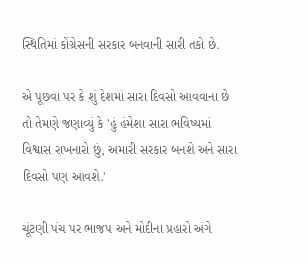સ્થિતિમાં કોંગ્રેસની સરકાર બનવાની સારી તકો છે.

એ પૂછવા પર કે શું દેશમાં સારા દિવસો આવવાના છે તો તેમણે જણાવ્યું કે 'હું હંમેશા સારા ભવિષ્યમાં વિશ્વાસ રાખનારો છું, અમારી સરકાર બનશે અને સારા દિવસો પણ આવશે.'

ચૂંટણી પંચ પર ભાજપ અને મોદીના પ્રહારો અંગે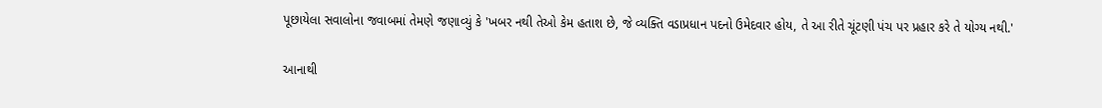પૂછાયેલા સવાલોના જવાબમાં તેમણે જણાવ્યું કે 'ખબર નથી તેઓ કેમ હતાશ છે, જે વ્યક્તિ વડાપ્રધાન પદનો ઉમેદવાર હોય, તે આ રીતે ચૂંટણી પંચ પર પ્રહાર કરે તે યોગ્ય નથી.'

આનાથી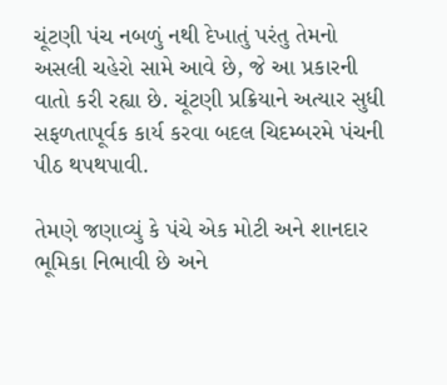ચૂંટણી પંચ નબળું નથી દેખાતું પરંતુ તેમનો અસલી ચહેરો સામે આવે છે, જે આ પ્રકારની વાતો કરી રહ્યા છે. ચૂંટણી પ્રક્રિયાને અત્યાર સુધી સફળતાપૂર્વક કાર્ય કરવા બદલ ચિદમ્બરમે પંચની પીઠ થપથપાવી.

તેમણે જણાવ્યું કે પંચે એક મોટી અને શાનદાર ભૂમિકા નિભાવી છે અને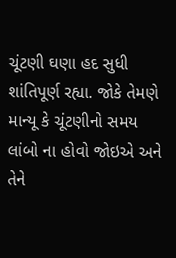ચૂંટણી ઘણા હદ સુધી શાંતિપૂર્ણ રહ્યા. જોકે તેમણે માન્યૂ કે ચૂંટણીનો સમય લાંબો ના હોવો જોઇએ અને તેને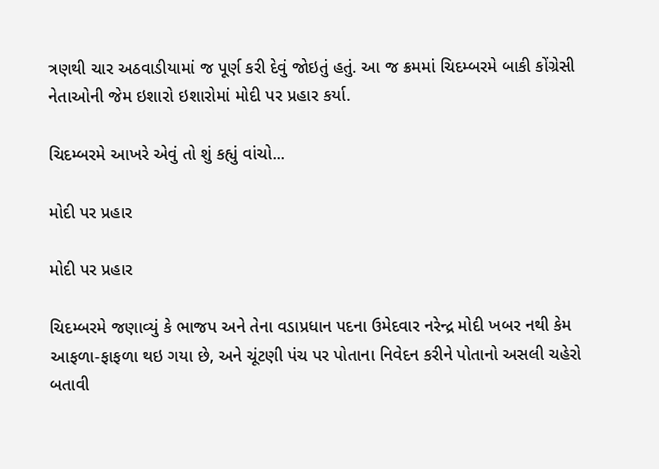ત્રણથી ચાર અઠવાડીયામાં જ પૂર્ણ કરી દેવું જોઇતું હતું. આ જ ક્રમમાં ચિદમ્બરમે બાકી કોંગ્રેસી નેતાઓની જેમ ઇશારો ઇશારોમાં મોદી પર પ્રહાર કર્યા.

ચિદમ્બરમે આખરે એવું તો શું કહ્યું વાંચો...

મોદી પર પ્રહાર

મોદી પર પ્રહાર

ચિદમ્બરમે જણાવ્યું કે ભાજપ અને તેના વડાપ્રધાન પદના ઉમેદવાર નરેન્દ્ર મોદી ખબર નથી કેમ આફળા-ફાફળા થઇ ગયા છે, અને ચૂંટણી પંચ પર પોતાના નિવેદન કરીને પોતાનો અસલી ચહેરો બતાવી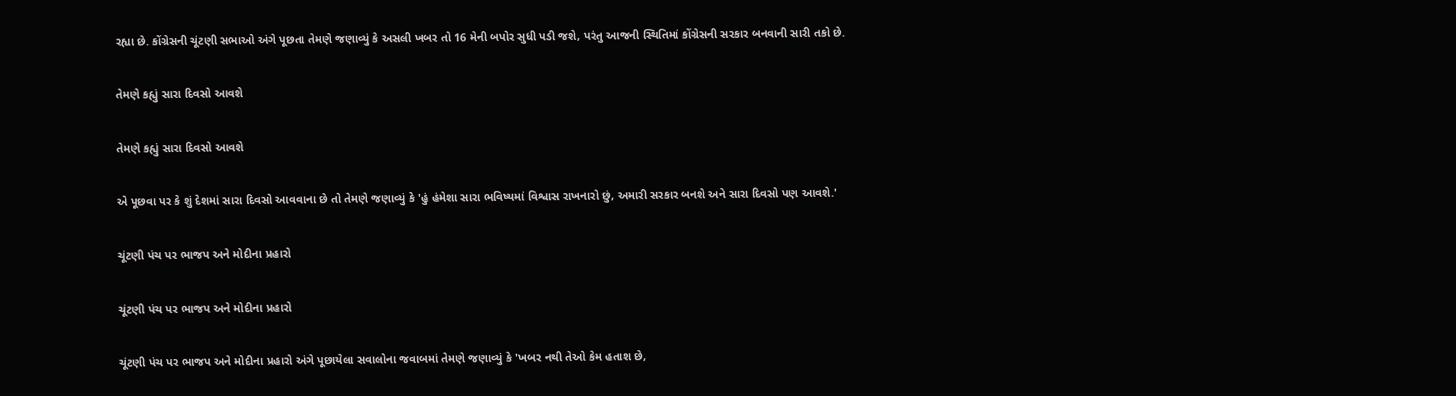રહ્યા છે. કોંગ્રેસની ચૂંટણી સભાઓ અંગે પૂછતા તેમણે જણાવ્યું કે અસલી ખબર તો 16 મેની બપોર સુધી પડી જશે, પરંતુ આજની સ્થિતિમાં કોંગ્રેસની સરકાર બનવાની સારી તકો છે.

તેમણે કહ્યું સારા દિવસો આવશે

તેમણે કહ્યું સારા દિવસો આવશે

એ પૂછવા પર કે શું દેશમાં સારા દિવસો આવવાના છે તો તેમણે જણાવ્યું કે 'હું હંમેશા સારા ભવિષ્યમાં વિશ્વાસ રાખનારો છું, અમારી સરકાર બનશે અને સારા દિવસો પણ આવશે.'

ચૂંટણી પંચ પર ભાજપ અને મોદીના પ્રહારો

ચૂંટણી પંચ પર ભાજપ અને મોદીના પ્રહારો

ચૂંટણી પંચ પર ભાજપ અને મોદીના પ્રહારો અંગે પૂછાયેલા સવાલોના જવાબમાં તેમણે જણાવ્યું કે 'ખબર નથી તેઓ કેમ હતાશ છે,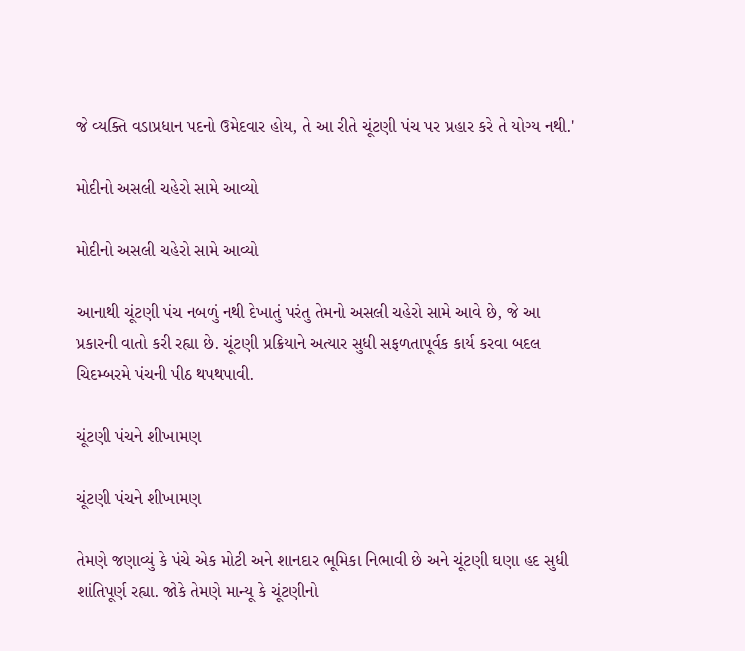જે વ્યક્તિ વડાપ્રધાન પદનો ઉમેદવાર હોય, તે આ રીતે ચૂંટણી પંચ પર પ્રહાર કરે તે યોગ્ય નથી.'

મોદીનો અસલી ચહેરો સામે આવ્યો

મોદીનો અસલી ચહેરો સામે આવ્યો

આનાથી ચૂંટણી પંચ નબળું નથી દેખાતું પરંતુ તેમનો અસલી ચહેરો સામે આવે છે, જે આ પ્રકારની વાતો કરી રહ્યા છે. ચૂંટણી પ્રક્રિયાને અત્યાર સુધી સફળતાપૂર્વક કાર્ય કરવા બદલ ચિદમ્બરમે પંચની પીઠ થપથપાવી.

ચૂંટણી પંચને શીખામણ

ચૂંટણી પંચને શીખામણ

તેમણે જણાવ્યું કે પંચે એક મોટી અને શાનદાર ભૂમિકા નિભાવી છે અને ચૂંટણી ઘણા હદ સુધી શાંતિપૂર્ણ રહ્યા. જોકે તેમણે માન્યૂ કે ચૂંટણીનો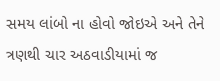સમય લાંબો ના હોવો જોઇએ અને તેને ત્રણથી ચાર અઠવાડીયામાં જ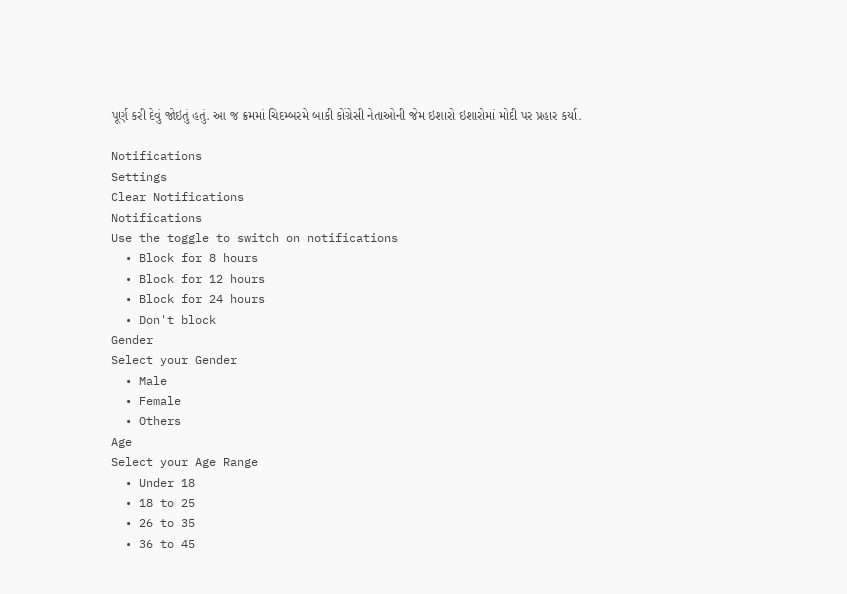પૂર્ણ કરી દેવું જોઇતું હતું. આ જ ક્રમમાં ચિદમ્બરમે બાકી કોંગ્રેસી નેતાઓની જેમ ઇશારો ઇશારોમાં મોદી પર પ્રહાર કર્યા.

Notifications
Settings
Clear Notifications
Notifications
Use the toggle to switch on notifications
  • Block for 8 hours
  • Block for 12 hours
  • Block for 24 hours
  • Don't block
Gender
Select your Gender
  • Male
  • Female
  • Others
Age
Select your Age Range
  • Under 18
  • 18 to 25
  • 26 to 35
  • 36 to 45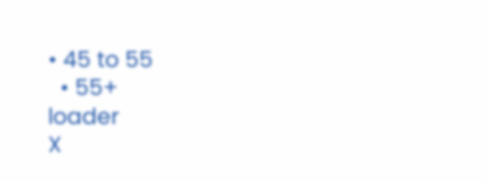• 45 to 55
  • 55+
loader
X